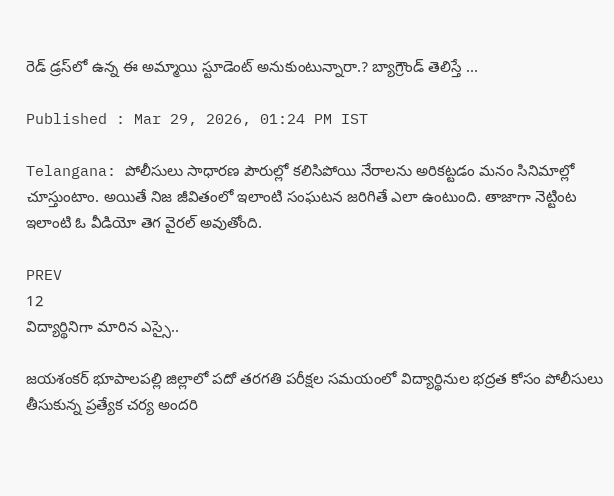రెడ్ డ్ర‌స్‌లో ఉన్న ఈ అమ్మాయి స్టూడెంట్ అనుకుంటున్నారా.? బ్యాగ్రౌండ్ తెలిస్తే ...

Published : Mar 29, 2026, 01:24 PM IST

Telangana: పోలీసులు సాధార‌ణ పౌరుల్లో క‌లిసిపోయి నేరాల‌ను అరిక‌ట్ట‌డం మ‌నం సినిమాల్లో చూస్తుంటాం. అయితే నిజ జీవితంలో ఇలాంటి సంఘ‌ట‌న జ‌రిగితే ఎలా ఉంటుంది. తాజాగా నెట్టింట ఇలాంటి ఓ వీడియో తెగ వైర‌ల్ అవుతోంది.

PREV
12
విద్యార్థినిగా మారిన ఎస్సై..

జయశంకర్ భూపాలపల్లి జిల్లాలో పదో తరగతి పరీక్షల సమయంలో విద్యార్థినుల భద్రత కోసం పోలీసులు తీసుకున్న ప్రత్యేక చర్య అందరి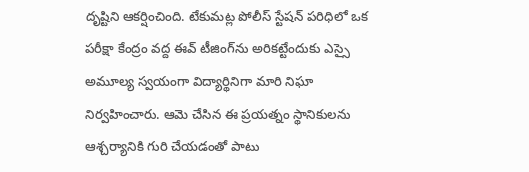దృష్టిని ఆకర్షించింది. టేకుమట్ల పోలీస్ స్టేషన్ పరిధిలో ఒక పరీక్షా కేంద్రం వద్ద ఈవ్ టీజింగ్‌ను అరికట్టేందుకు ఎస్సై అమూల్య స్వయంగా విద్యార్థినిగా మారి నిఘా నిర్వహించారు. ఆమె చేసిన ఈ ప్రయత్నం స్థానికులను ఆశ్చర్యానికి గురి చేయడంతో పాటు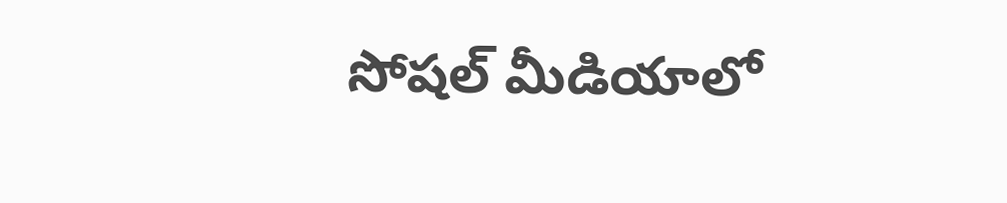సోషల్ మీడియాలో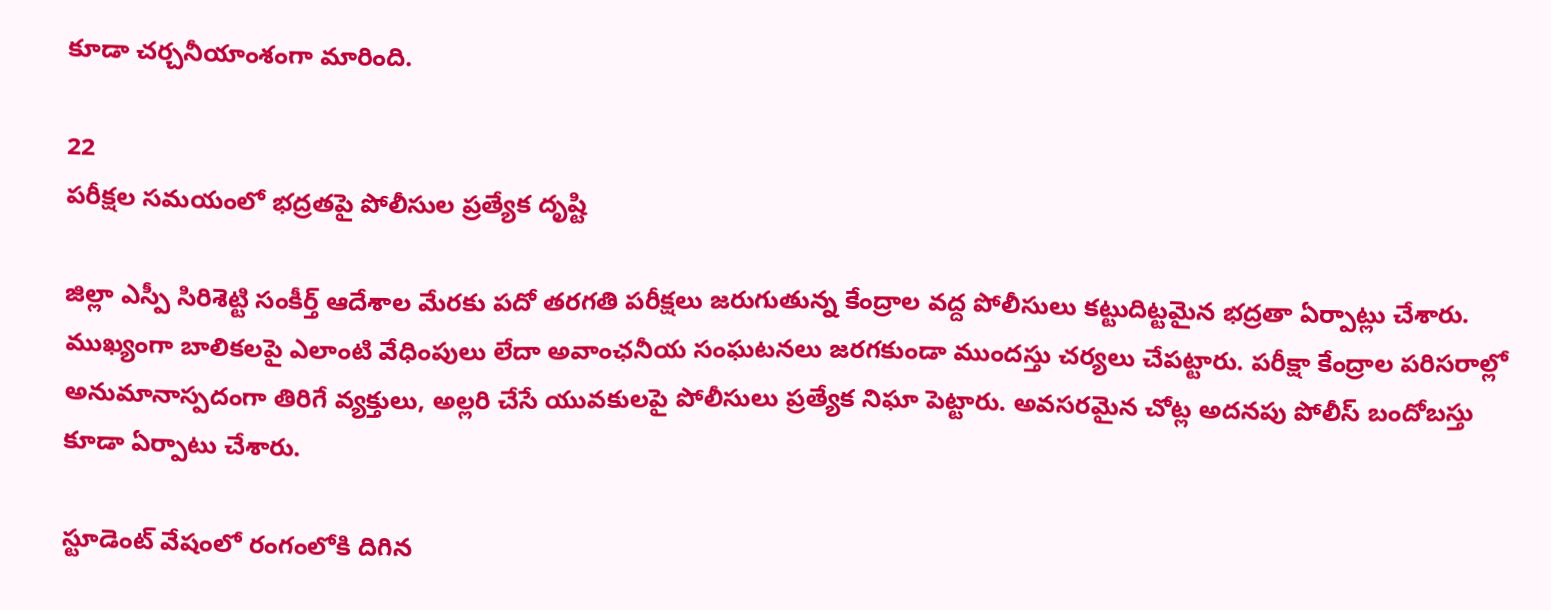కూడా చర్చనీయాంశంగా మారింది.

22
పరీక్షల సమయంలో భద్రతపై పోలీసుల ప్రత్యేక దృష్టి

జిల్లా ఎస్పీ సిరిశెట్టి సంకీర్త్ ఆదేశాల మేరకు పదో తరగతి పరీక్షలు జరుగుతున్న కేంద్రాల వద్ద పోలీసులు కట్టుదిట్టమైన భద్రతా ఏర్పాట్లు చేశారు. ముఖ్యంగా బాలికలపై ఎలాంటి వేధింపులు లేదా అవాంఛనీయ సంఘటనలు జరగకుండా ముందస్తు చర్యలు చేపట్టారు. పరీక్షా కేంద్రాల పరిసరాల్లో అనుమానాస్పదంగా తిరిగే వ్యక్తులు, అల్లరి చేసే యువకులపై పోలీసులు ప్రత్యేక నిఘా పెట్టారు. అవసరమైన చోట్ల అదనపు పోలీస్ బందోబస్తు కూడా ఏర్పాటు చేశారు.

స్టూడెంట్ వేషంలో రంగంలోకి దిగిన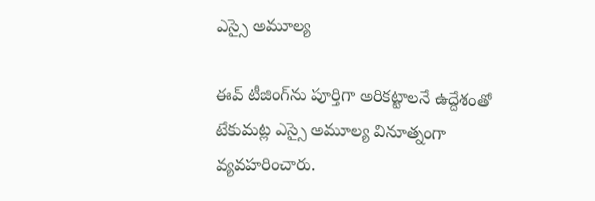ఎస్సై అమూల్య

ఈవ్ టీజింగ్‌ను పూర్తిగా అరికట్టాలనే ఉద్దేశంతో టేకుమట్ల ఎస్సై అమూల్య వినూత్నంగా వ్యవహరించారు.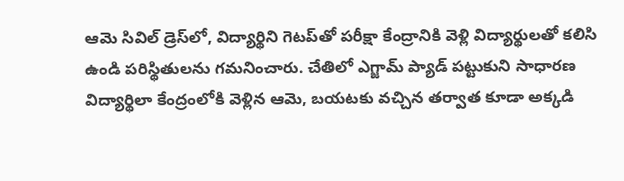ఆమె సివిల్ డ్రెస్‌లో, విద్యార్థిని గెటప్‌తో పరీక్షా కేంద్రానికి వెళ్లి విద్యార్థులతో కలిసి ఉండి పరిస్థితులను గమనించారు. చేతిలో ఎగ్జామ్ ప్యాడ్ పట్టుకుని సాధారణ విద్యార్థిలా కేంద్రంలోకి వెళ్లిన ఆమె, బయటకు వచ్చిన తర్వాత కూడా అక్కడి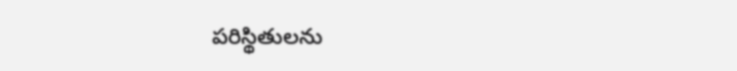పరిస్థితులను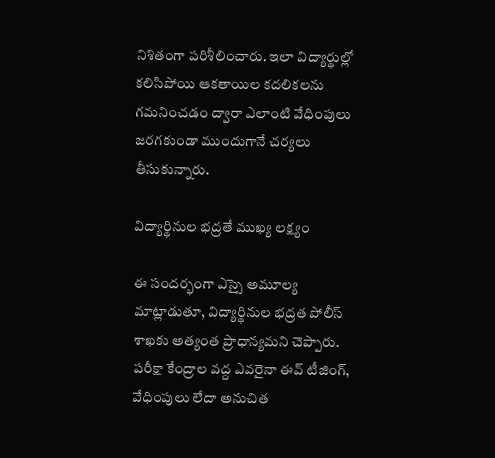నిశితంగా పరిశీలించారు. ఇలా విద్యార్థుల్లో కలిసిపోయి ఆకతాయిల కదలికలను గమనించడం ద్వారా ఎలాంటి వేధింపులు జరగకుండా ముందుగానే చర్యలు తీసుకున్నారు.

విద్యార్థినుల భద్రతే ముఖ్య లక్ష్యం

ఈ సందర్భంగా ఎస్సై అమూల్య మాట్లాడుతూ, విద్యార్థినుల భద్రత పోలీస్ శాఖకు అత్యంత ప్రాధాన్యమని చెప్పారు. పరీక్షా కేంద్రాల వద్ద ఎవరైనా ఈవ్ టీజింగ్, వేధింపులు లేదా అనుచిత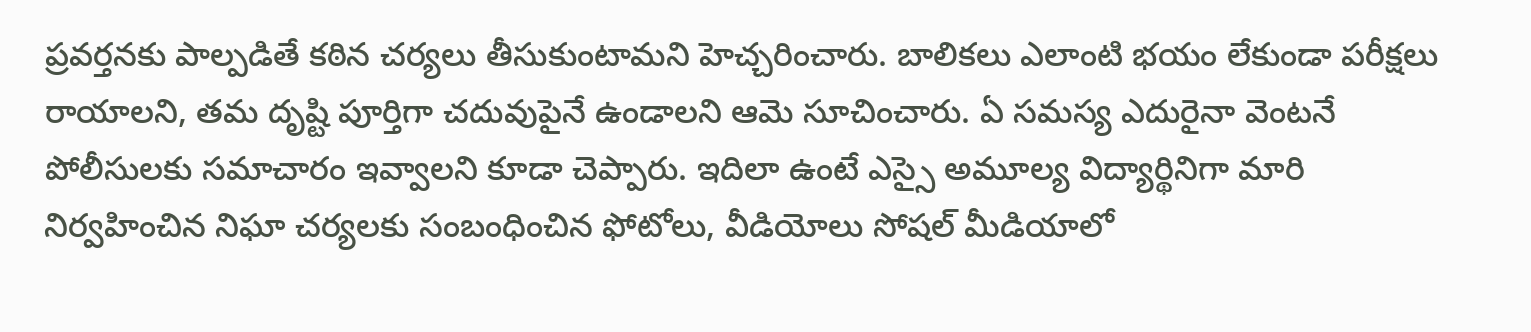ప్రవర్తనకు పాల్పడితే కఠిన చర్యలు తీసుకుంటామని హెచ్చరించారు. బాలికలు ఎలాంటి భయం లేకుండా పరీక్షలు రాయాలని, తమ దృష్టి పూర్తిగా చదువుపైనే ఉండాలని ఆమె సూచించారు. ఏ సమస్య ఎదురైనా వెంటనే పోలీసులకు సమాచారం ఇవ్వాలని కూడా చెప్పారు. ఇదిలా ఉంటే ఎస్సై అమూల్య విద్యార్థినిగా మారి నిర్వహించిన నిఘా చర్యలకు సంబంధించిన ఫోటోలు, వీడియోలు సోషల్ మీడియాలో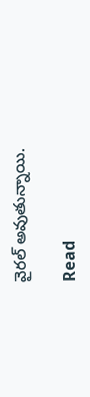వైర‌ల్ అవుతున్నాయి.

Read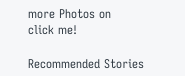more Photos on
click me!

Recommended Stories